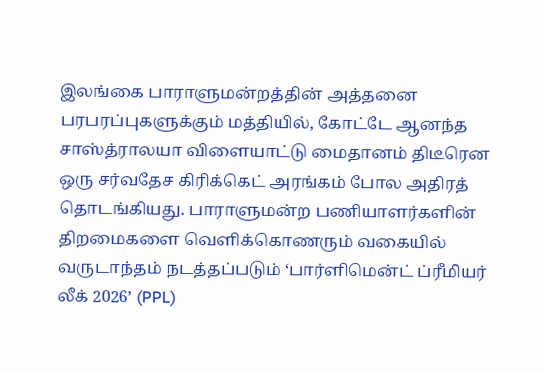இலங்கை பாராளுமன்றத்தின் அத்தனை பரபரப்புகளுக்கும் மத்தியில், கோட்டே ஆனந்த சாஸ்த்ராலயா விளையாட்டு மைதானம் திடீரென ஒரு சர்வதேச கிரிக்கெட் அரங்கம் போல அதிரத் தொடங்கியது. பாராளுமன்ற பணியாளர்களின் திறமைகளை வெளிக்கொணரும் வகையில் வருடாந்தம் நடத்தப்படும் ‘பார்ளிமென்ட் ப்ரீமியர் லீக் 2026’ (PPL)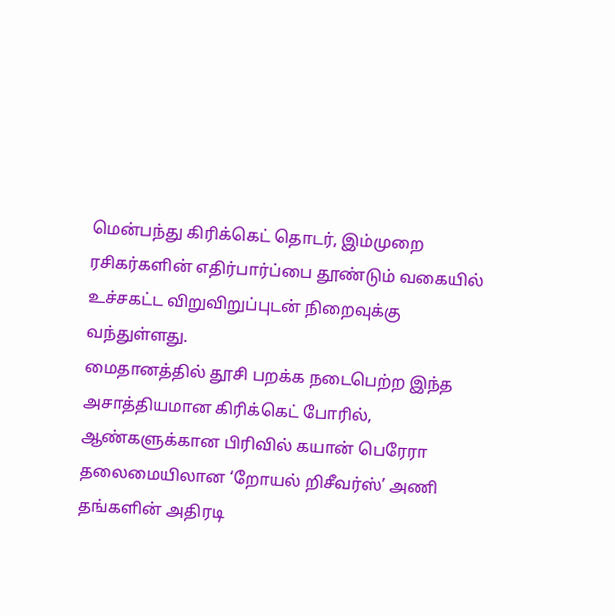மென்பந்து கிரிக்கெட் தொடர், இம்முறை ரசிகர்களின் எதிர்பார்ப்பை தூண்டும் வகையில் உச்சகட்ட விறுவிறுப்புடன் நிறைவுக்கு வந்துள்ளது.
மைதானத்தில் தூசி பறக்க நடைபெற்ற இந்த அசாத்தியமான கிரிக்கெட் போரில், ஆண்களுக்கான பிரிவில் கயான் பெரேரா தலைமையிலான ‘றோயல் றிசீவர்ஸ்’ அணி தங்களின் அதிரடி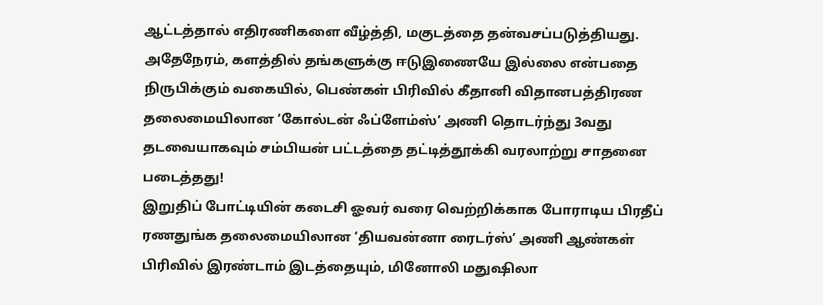ஆட்டத்தால் எதிரணிகளை வீழ்த்தி, மகுடத்தை தன்வசப்படுத்தியது. அதேநேரம், களத்தில் தங்களுக்கு ஈடுஇணையே இல்லை என்பதை நிருபிக்கும் வகையில், பெண்கள் பிரிவில் கீதானி விதானபத்திரண தலைமையிலான ‘கோல்டன் ஃப்ளேம்ஸ்’ அணி தொடர்ந்து 3வது தடவையாகவும் சம்பியன் பட்டத்தை தட்டித்தூக்கி வரலாற்று சாதனை படைத்தது!
இறுதிப் போட்டியின் கடைசி ஓவர் வரை வெற்றிக்காக போராடிய பிரதீப் ரணதுங்க தலைமையிலான ‘தியவன்னா ரைடர்ஸ்’ அணி ஆண்கள் பிரிவில் இரண்டாம் இடத்தையும், மினோலி மதுஷிலா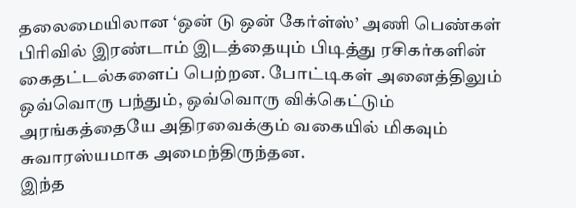தலைமையிலான ‘ஒன் டு ஒன் கேர்ள்ஸ்’ அணி பெண்கள் பிரிவில் இரண்டாம் இடத்தையும் பிடித்து ரசிகர்களின் கைதட்டல்களைப் பெற்றன. போட்டிகள் அனைத்திலும் ஒவ்வொரு பந்தும், ஒவ்வொரு விக்கெட்டும் அரங்கத்தையே அதிரவைக்கும் வகையில் மிகவும் சுவாரஸ்யமாக அமைந்திருந்தன.
இந்த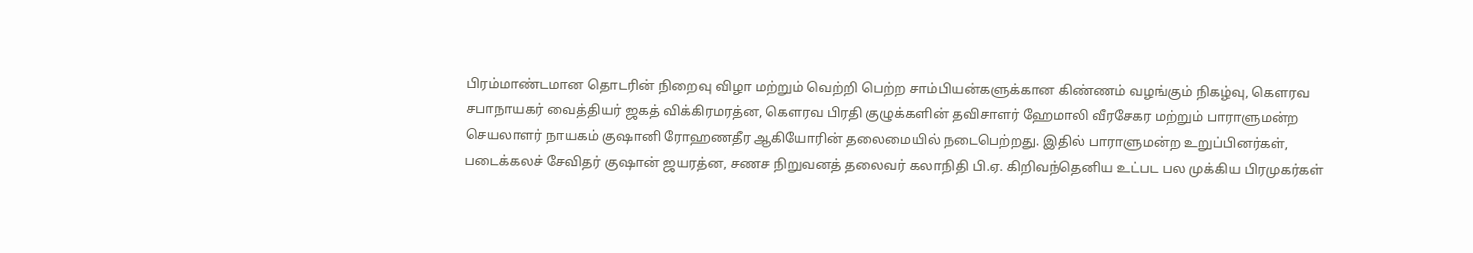பிரம்மாண்டமான தொடரின் நிறைவு விழா மற்றும் வெற்றி பெற்ற சாம்பியன்களுக்கான கிண்ணம் வழங்கும் நிகழ்வு, கௌரவ சபாநாயகர் வைத்தியர் ஜகத் விக்கிரமரத்ன, கௌரவ பிரதி குழுக்களின் தவிசாளர் ஹேமாலி வீரசேகர மற்றும் பாராளுமன்ற செயலாளர் நாயகம் குஷானி ரோஹணதீர ஆகியோரின் தலைமையில் நடைபெற்றது. இதில் பாராளுமன்ற உறுப்பினர்கள், படைக்கலச் சேவிதர் குஷான் ஜயரத்ன, சணச நிறுவனத் தலைவர் கலாநிதி பி.ஏ. கிறிவந்தெனிய உட்பட பல முக்கிய பிரமுகர்கள்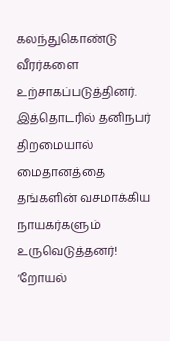கலந்துகொண்டு வீரர்களை உற்சாகப்படுத்தினர்.
இத்தொடரில் தனிநபர் திறமையால் மைதானத்தை தங்களின் வசமாக்கிய நாயகர்களும் உருவெடுத்தனர்! ‘றோயல்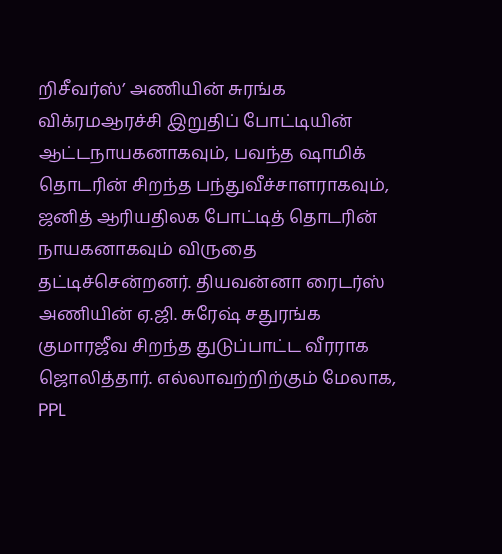றிசீவர்ஸ்’ அணியின் சுரங்க விக்ரமஆரச்சி இறுதிப் போட்டியின் ஆட்டநாயகனாகவும், பவந்த ஷாமிக் தொடரின் சிறந்த பந்துவீச்சாளராகவும், ஜனித் ஆரியதிலக போட்டித் தொடரின் நாயகனாகவும் விருதை தட்டிச்சென்றனர். தியவன்னா ரைடர்ஸ் அணியின் ஏ.ஜி. சுரேஷ் சதுரங்க குமாரஜீவ சிறந்த துடுப்பாட்ட வீரராக ஜொலித்தார். எல்லாவற்றிற்கும் மேலாக, PPL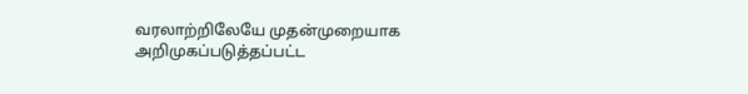வரலாற்றிலேயே முதன்முறையாக அறிமுகப்படுத்தப்பட்ட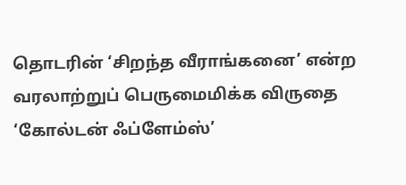தொடரின் ‘சிறந்த வீராங்கனை’ என்ற வரலாற்றுப் பெருமைமிக்க விருதை ‘கோல்டன் ஃப்ளேம்ஸ்’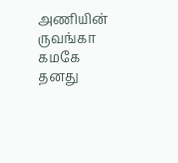அணியின் ருவங்கா கமகே தனது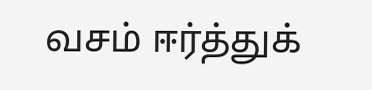வசம் ஈர்த்துக்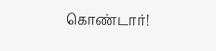கொண்டார்!